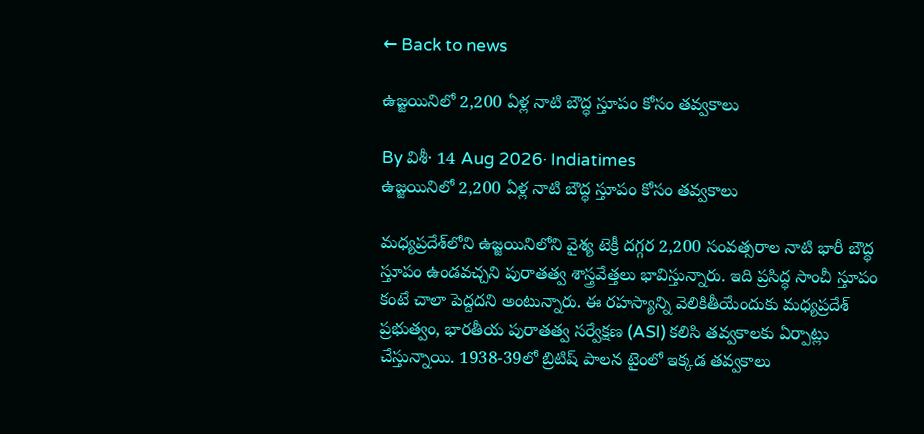← Back to news

ఉజ్జయినిలో 2,200 ఏళ్ల నాటి బౌద్ధ స్తూపం కోసం తవ్వకాలు

By విశీ· 14 Aug 2026· Indiatimes
ఉజ్జయినిలో 2,200 ఏళ్ల నాటి బౌద్ధ స్తూపం కోసం తవ్వకాలు

మధ్యప్రదేశ్‌లోని ఉజ్జయినిలోని వైశ్య టెక్రీ దగ్గర 2,200 సంవత్సరాల నాటి భారీ బౌద్ధ స్తూపం ఉండవచ్చని పురాతత్వ శాస్త్రవేత్తలు భావిస్తున్నారు. ఇది ప్రసిద్ధ సాంచీ స్తూపం కంటే చాలా పెద్దదని అంటున్నారు. ఈ రహస్యాన్ని వెలికితీయేందుకు మధ్యప్రదేశ్ ప్రభుత్వం, భారతీయ పురాతత్వ సర్వేక్షణ (ASI) కలిసి తవ్వకాలకు ఏర్పాట్లు చేస్తున్నాయి. 1938-39లో బ్రిటిష్ పాలన టైంలో ఇక్కడ తవ్వకాలు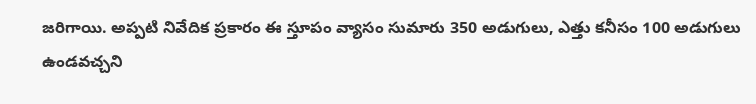జరిగాయి. అప్పటి నివేదిక ప్రకారం ఈ స్తూపం వ్యాసం సుమారు 350 అడుగులు, ఎత్తు కనీసం 100 అడుగులు ఉండవచ్చని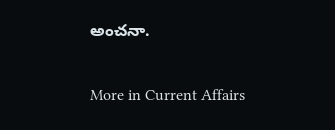అంచనా.

More in Current Affairs